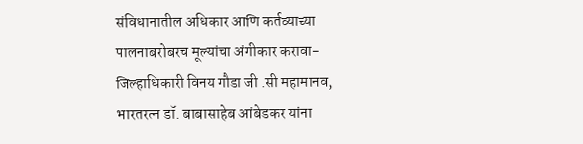संविधानातील अधिकार आणि कर्तव्याच्या पालनाबरोबरच मूल्यांचा अंगीकार करावा- जिल्हाधिकारी विनय गौडा जी .सी महामानव, भारतरत्न डॉ. बाबासाहेब आंबेडकर यांना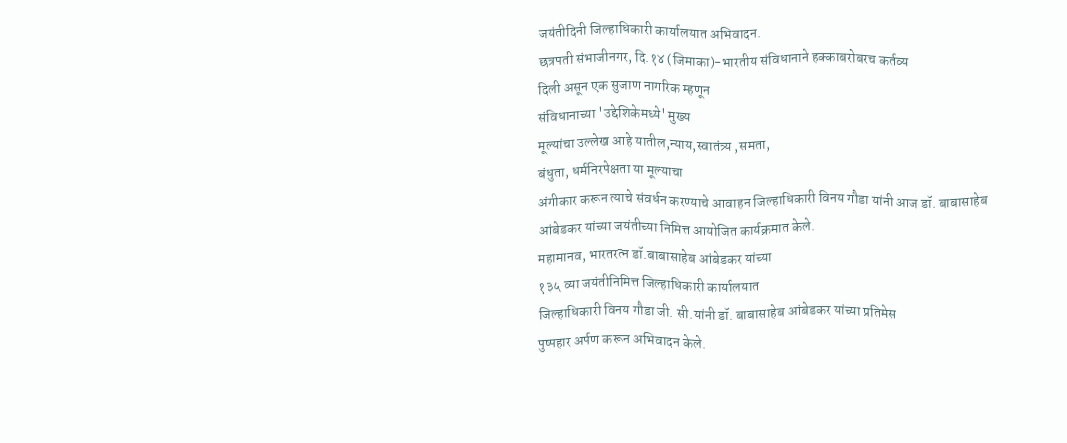जयंतीदिनी जिल्हाधिकारी कार्यालयात अभिवादन.
छत्रपती संभाजीनगर, दि.१४ (जिमाका)-भारतीय संविधानाने हक्काबरोबरच कर्तव्य
दिली असून एक सुजाण नागरिक म्हणून
संविधानाच्या 'उद्देशिकेमध्ये' मुख्य
मूल्यांचा उल्लेख आहे यातील,न्याय,स्वातंत्र्य ,समता,
बंधुता, धर्मनिरपेक्षता या मूल्याचा
अंगीकार करून त्याचे संवर्धन करण्याचे आवाहन जिल्हाधिकारी विनय गौडा यांनी आज डॉ. बाबासाहेब
आंबेडकर यांच्या जयंतीच्या निमित्त आयोजित कार्यक्रमात केले.
महामानव, भारतरत्न डॉ.बाबासाहेब आंबेडकर यांच्या
१३५ व्या जयंतीनिमित्त जिल्हाधिकारी कार्यालयात
जिल्हाधिकारी विनय गौडा जी. सी.यांनी डॉ. बाबासाहेब आंबेडकर यांच्या प्रतिमेस
पुष्पहार अर्पण करून अभिवादन केले.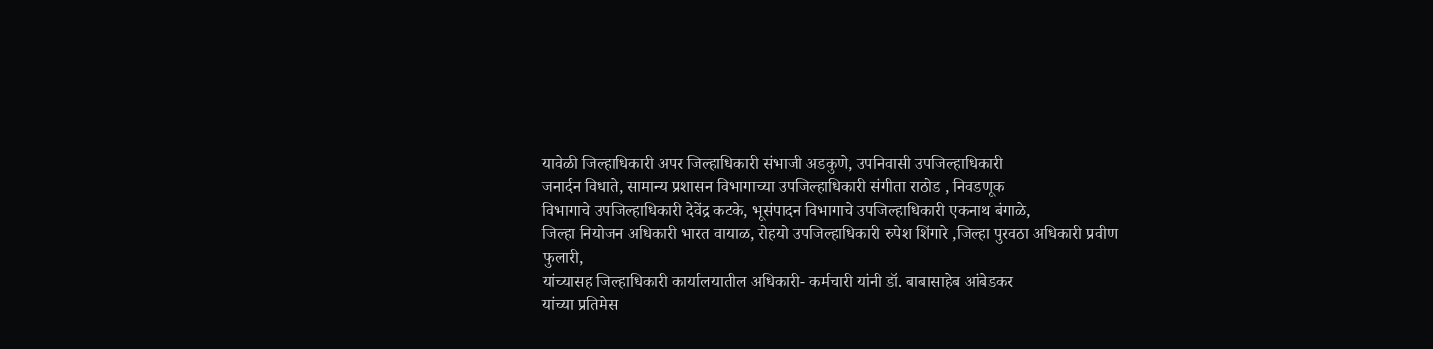यावेळी जिल्हाधिकारी अपर जिल्हाधिकारी संभाजी अडकुणे, उपनिवासी उपजिल्हाधिकारी
जनार्दन विधाते, सामान्य प्रशासन विभागाच्या उपजिल्हाधिकारी संगीता राठोड , निवडणूक
विभागाचे उपजिल्हाधिकारी देवेंद्र कटके, भूसंपादन विभागाचे उपजिल्हाधिकारी एकनाथ बंगाळे,
जिल्हा नियोजन अधिकारी भारत वायाळ, रोहयो उपजिल्हाधिकारी रुपेश शिंगारे ,जिल्हा पुरवठा अधिकारी प्रवीण फुलारी,
यांच्यासह जिल्हाधिकारी कार्यालयातील अधिकारी- कर्मचारी यांनी डॉ. बाबासाहेब आंबेडकर
यांच्या प्रतिमेस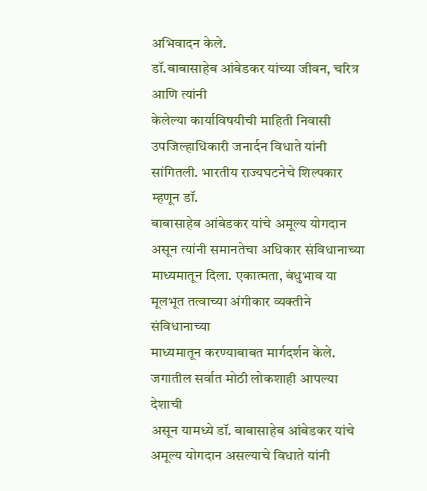अभिवादन केले.
डॉ.बाबासाहेब आंबेडकर यांच्या जीवन, चरित्र आणि त्यांनी
केलेल्या कार्याविषयीची माहिती निवासी उपजिल्हाधिकारी जनार्दन विधाते यांनी सांगितली. भारतीय राज्यघटनेचे शिल्पकार म्हणून डॉ.
बाबासाहेब आंबेडकर यांचे अमूल्य योगदान असून त्यांनी समानतेचा अधिकार संविधानाच्या
माध्यमातून दिला. एकात्मता, बंधुभाव या मूलभूत तत्वाच्या अंगीकार व्यक्तीने संविधानाच्या
माध्यमातून करण्याबाबत मार्गदर्शन केले. जगातील सर्वात मोठी लोकशाही आपल्या देशाची
असून यामध्ये डॉ. बाबासाहेब आंबेडकर यांचे अमूल्य योगदान असल्याचे विधाते यांनी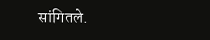सांगितले.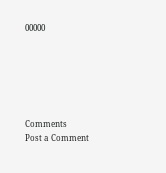00000






Comments
Post a Comment